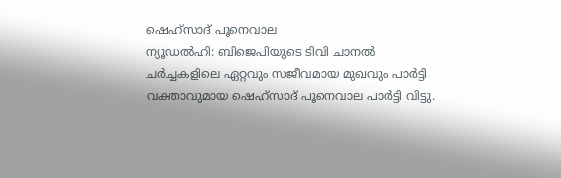ഷെഹ്സാദ് പൂനെവാല
ന്യൂഡൽഹി: ബിജെപിയുടെ ടിവി ചാനൽ ചർച്ചകളിലെ ഏറ്റവും സജീവമായ മുഖവും പാർട്ടി വക്താവുമായ ഷെഹ്സാദ് പൂനെവാല പാർട്ടി വിട്ടു.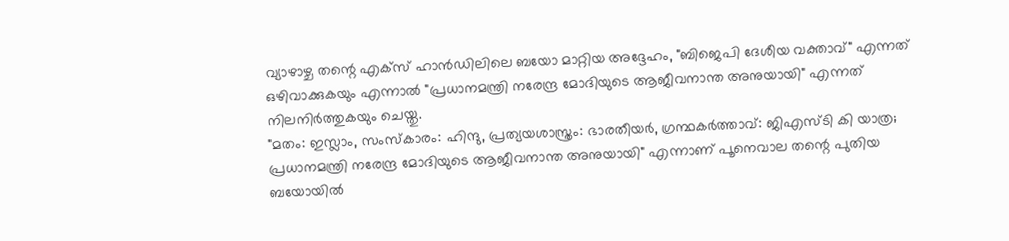വ്യാഴാഴ്ച തന്റെ എക്സ് ഹാൻഡിലിലെ ബയോ മാറ്റിയ അദ്ദേഹം, "ബിജെപി ദേശീയ വക്താവ്" എന്നത് ഒഴിവാക്കുകയും എന്നാൽ "പ്രധാനമന്ത്രി നരേന്ദ്ര മോദിയുടെ ആജീവനാന്ത അനുയായി" എന്നത് നിലനിർത്തുകയും ചെയ്തു.
"മതം: ഇസ്ലാം, സംസ്കാരം: ഹിന്ദു, പ്രത്യയശാസ്ത്രം: ഭാരതീയർ, ഗ്രന്ഥകർത്താവ്: ജിഎസ്ടി കി യാത്ര; പ്രധാനമന്ത്രി നരേന്ദ്ര മോദിയുടെ ആജീവനാന്ത അനുയായി" എന്നാണ് പൂനെവാല തന്റെ പുതിയ ബയോയിൽ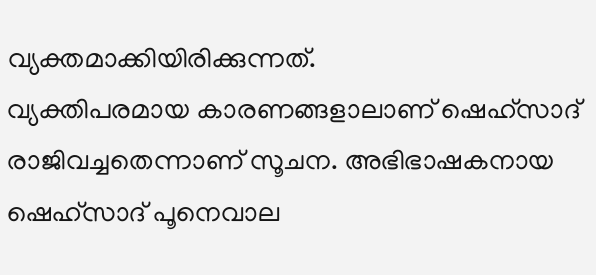വ്യക്തമാക്കിയിരിക്കുന്നത്.
വ്യക്തിപരമായ കാരണങ്ങളാലാണ് ഷെഹ്സാദ് രാജിവച്ചതെന്നാണ് സൂചന. അഭിഭാഷകനായ ഷെഹ്സാദ് പൂനെവാല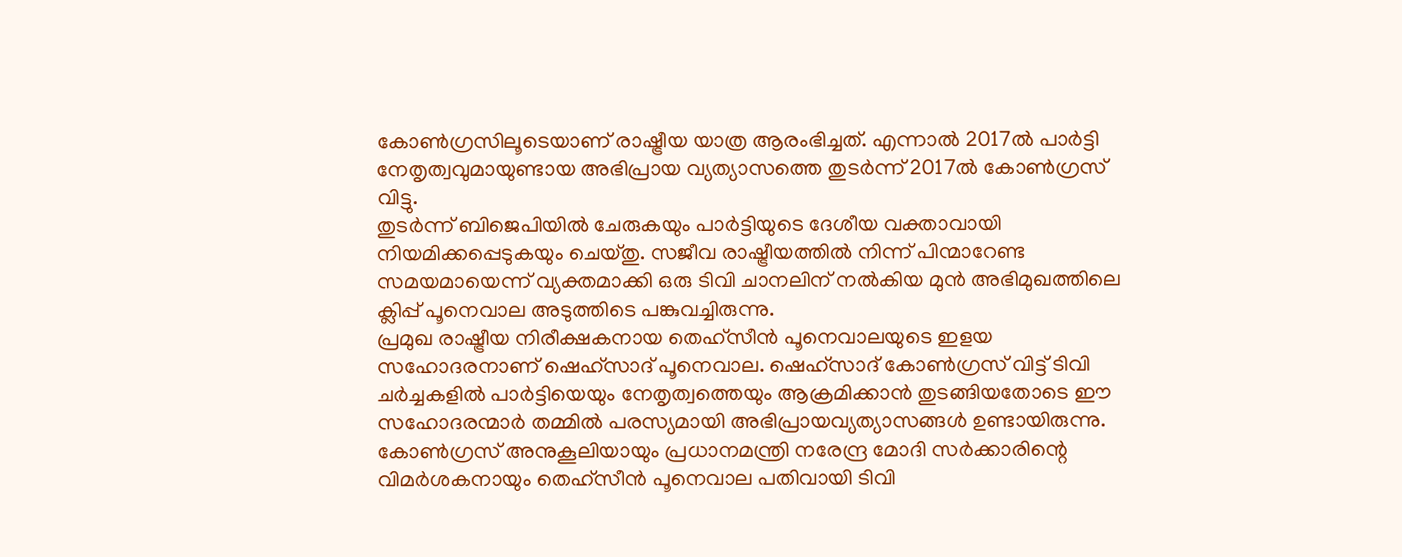കോൺഗ്രസിലൂടെയാണ് രാഷ്ട്രീയ യാത്ര ആരംഭിച്ചത്. എന്നാൽ 2017ൽ പാർട്ടി നേതൃത്വവുമായുണ്ടായ അഭിപ്രായ വ്യത്യാസത്തെ തുടർന്ന് 2017ൽ കോൺഗ്രസ് വിട്ടു.
തുടർന്ന് ബിജെപിയിൽ ചേരുകയും പാർട്ടിയുടെ ദേശീയ വക്താവായി നിയമിക്കപ്പെടുകയും ചെയ്തു. സജീവ രാഷ്ട്രീയത്തിൽ നിന്ന് പിന്മാറേണ്ട സമയമായെന്ന് വ്യക്തമാക്കി ഒരു ടിവി ചാനലിന് നൽകിയ മുൻ അഭിമുഖത്തിലെ ക്ലിപ്പ് പൂനെവാല അടുത്തിടെ പങ്കുവച്ചിരുന്നു.
പ്രമുഖ രാഷ്ട്രീയ നിരീക്ഷകനായ തെഹ്സീൻ പൂനെവാലയുടെ ഇളയ സഹോദരനാണ് ഷെഹ്സാദ് പൂനെവാല. ഷെഹ്സാദ് കോൺഗ്രസ് വിട്ട് ടിവി ചർച്ചകളിൽ പാർട്ടിയെയും നേതൃത്വത്തെയും ആക്രമിക്കാൻ തുടങ്ങിയതോടെ ഈ സഹോദരന്മാർ തമ്മിൽ പരസ്യമായി അഭിപ്രായവ്യത്യാസങ്ങൾ ഉണ്ടായിരുന്നു.
കോൺഗ്രസ് അനുകൂലിയായും പ്രധാനമന്ത്രി നരേന്ദ്ര മോദി സർക്കാരിന്റെ വിമർശകനായും തെഹ്സീൻ പൂനെവാല പതിവായി ടിവി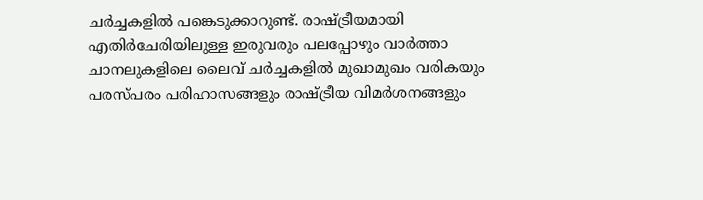ചർച്ചകളിൽ പങ്കെടുക്കാറുണ്ട്. രാഷ്ട്രീയമായി എതിർചേരിയിലുള്ള ഇരുവരും പലപ്പോഴും വാർത്താ ചാനലുകളിലെ ലൈവ് ചർച്ചകളിൽ മുഖാമുഖം വരികയും പരസ്പരം പരിഹാസങ്ങളും രാഷ്ട്രീയ വിമർശനങ്ങളും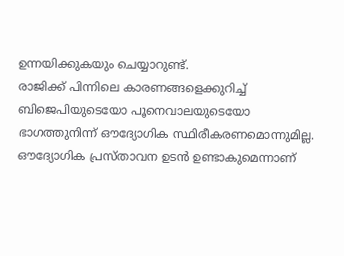ഉന്നയിക്കുകയും ചെയ്യാറുണ്ട്.
രാജിക്ക് പിന്നിലെ കാരണങ്ങളെക്കുറിച്ച് ബിജെപിയുടെയോ പൂനെവാലയുടെയോ ഭാഗത്തുനിന്ന് ഔദ്യോഗിക സ്ഥിരീകരണമൊന്നുമില്ല. ഔദ്യോഗിക പ്രസ്താവന ഉടൻ ഉണ്ടാകുമെന്നാണ്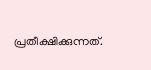പ്രതീക്ഷിക്കുന്നത്.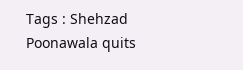Tags : Shehzad Poonawala quits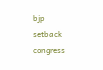bjp setback congress